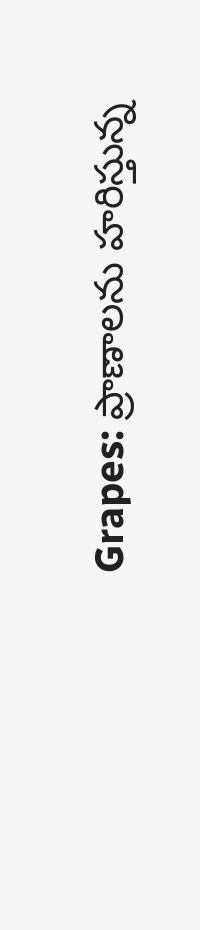Grapes: ప్రాణాలను హరిస్తున్న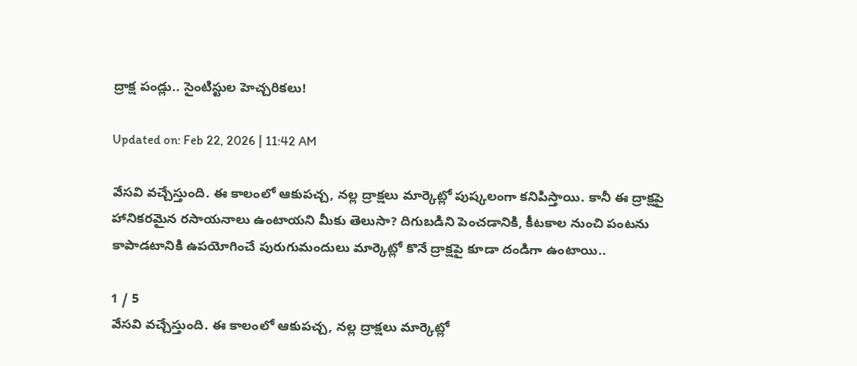ద్రాక్ష పండ్లు.. సైంటిస్టుల హెచ్చరికలు!

Updated on: Feb 22, 2026 | 11:42 AM

వేసవి వచ్చేస్తుంది. ఈ కాలంలో ఆకుపచ్చ, నల్ల ద్రాక్షలు మార్కెట్లో పుష్కలంగా కనిపిస్తాయి. కానీ ఈ ద్రాక్షపై హానికరమైన రసాయనాలు ఉంటాయని మీకు తెలుసా? దిగుబడిని పెంచడానికి, కీటకాల నుంచి పంటను కాపాడటానికి ఉపయోగించే పురుగుమందులు మార్కెట్లో కొనే ద్రాక్షపై కూడా దండిగా ఉంటాయి..

1 / 5
వేసవి వచ్చేస్తుంది. ఈ కాలంలో ఆకుపచ్చ, నల్ల ద్రాక్షలు మార్కెట్లో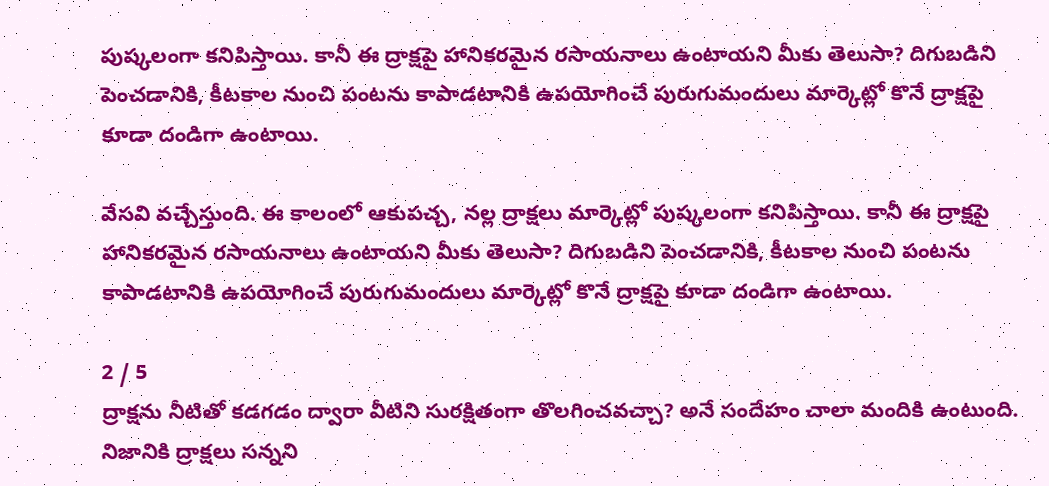పుష్కలంగా కనిపిస్తాయి. కానీ ఈ ద్రాక్షపై హానికరమైన రసాయనాలు ఉంటాయని మీకు తెలుసా? దిగుబడిని పెంచడానికి, కీటకాల నుంచి పంటను కాపాడటానికి ఉపయోగించే పురుగుమందులు మార్కెట్లో కొనే ద్రాక్షపై కూడా దండిగా ఉంటాయి.

వేసవి వచ్చేస్తుంది. ఈ కాలంలో ఆకుపచ్చ, నల్ల ద్రాక్షలు మార్కెట్లో పుష్కలంగా కనిపిస్తాయి. కానీ ఈ ద్రాక్షపై హానికరమైన రసాయనాలు ఉంటాయని మీకు తెలుసా? దిగుబడిని పెంచడానికి, కీటకాల నుంచి పంటను కాపాడటానికి ఉపయోగించే పురుగుమందులు మార్కెట్లో కొనే ద్రాక్షపై కూడా దండిగా ఉంటాయి.

2 / 5
ద్రాక్షను నీటితో కడగడం ద్వారా వీటిని సురక్షితంగా తొలగించవచ్చా? అనే సందేహం చాలా మందికి ఉంటుంది. నిజానికి ద్రాక్షలు సన్నని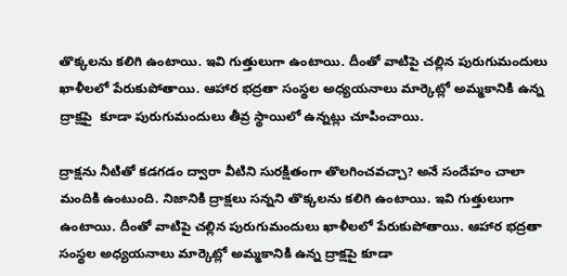తొక్కలను కలిగి ఉంటాయి. ఇవి గుత్తులుగా ఉంటాయి. దీంతో వాటిపై చల్లిన పురుగుమందులు ఖాళీలలో పేరుకుపోతాయి. ఆహార భద్రతా సంస్థల అధ్యయనాలు మార్కెట్లో అమ్మకానికి ఉన్న ద్రాక్షపై  కూడా పురుగుమందులు తీవ్ర స్థాయిలో ఉన్నట్లు చూపించాయి.

ద్రాక్షను నీటితో కడగడం ద్వారా వీటిని సురక్షితంగా తొలగించవచ్చా? అనే సందేహం చాలా మందికి ఉంటుంది. నిజానికి ద్రాక్షలు సన్నని తొక్కలను కలిగి ఉంటాయి. ఇవి గుత్తులుగా ఉంటాయి. దీంతో వాటిపై చల్లిన పురుగుమందులు ఖాళీలలో పేరుకుపోతాయి. ఆహార భద్రతా సంస్థల అధ్యయనాలు మార్కెట్లో అమ్మకానికి ఉన్న ద్రాక్షపై కూడా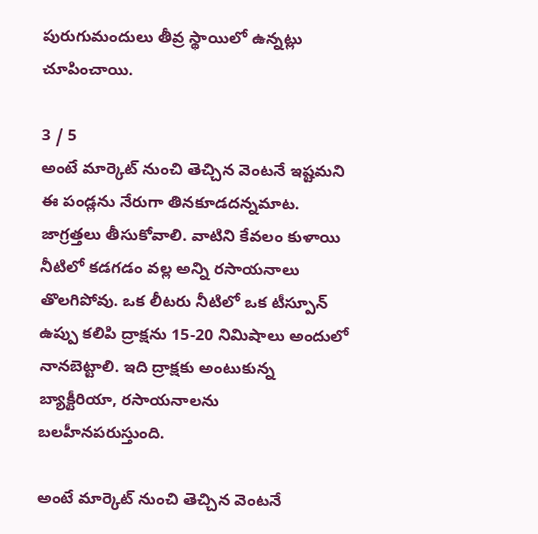పురుగుమందులు తీవ్ర స్థాయిలో ఉన్నట్లు చూపించాయి.

3 / 5
అంటే మార్కెట్‌ నుంచి తెచ్చిన వెంటనే ఇష్టమని ఈ పండ్లను నేరుగా తినకూడదన్నమాట. జాగ్రత్తలు తీసుకోవాలి. వాటిని కేవలం కుళాయి నీటిలో కడగడం వల్ల అన్ని రసాయనాలు తొలగిపోవు. ఒక లీటరు నీటిలో ఒక టీస్పూన్ ఉప్పు కలిపి ద్రాక్షను 15-20 నిమిషాలు అందులో నానబెట్టాలి. ఇది ద్రాక్షకు అంటుకున్న బ్యాక్టీరియా, రసాయనాలను బలహీనపరుస్తుంది.

అంటే మార్కెట్‌ నుంచి తెచ్చిన వెంటనే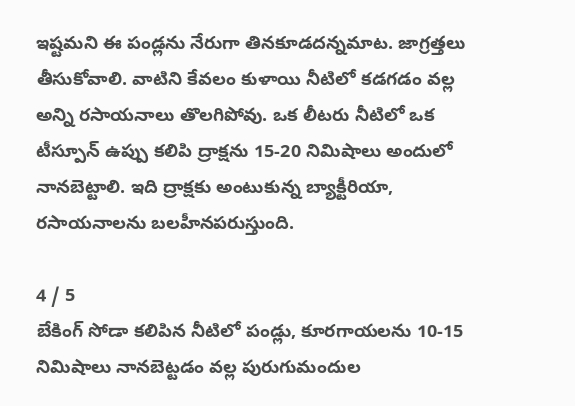ఇష్టమని ఈ పండ్లను నేరుగా తినకూడదన్నమాట. జాగ్రత్తలు తీసుకోవాలి. వాటిని కేవలం కుళాయి నీటిలో కడగడం వల్ల అన్ని రసాయనాలు తొలగిపోవు. ఒక లీటరు నీటిలో ఒక టీస్పూన్ ఉప్పు కలిపి ద్రాక్షను 15-20 నిమిషాలు అందులో నానబెట్టాలి. ఇది ద్రాక్షకు అంటుకున్న బ్యాక్టీరియా, రసాయనాలను బలహీనపరుస్తుంది.

4 / 5
బేకింగ్ సోడా కలిపిన నీటిలో పండ్లు, కూరగాయలను 10-15 నిమిషాలు నానబెట్టడం వల్ల పురుగుమందుల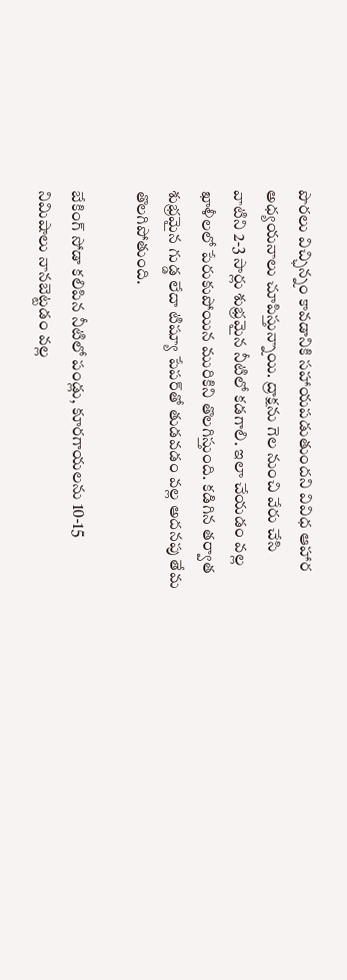పొరలు విచ్ఛిన్నం కావడానికి సహాయపడుతుందని వివిధ ఆహార అధ్యయనాలు చూపిస్తున్నాయి. ద్రాక్షను గెల నుంచి వేరు చేసి వాటిని 2-3 సార్లు శుభ్రమైన నీటిలో కడగాలి. ఇలా చేయడం వల్ల ఖాళీలలో పేరుకుపోయిన మురికిని తొలగిస్తుంది. కడిగిన తర్వాత శుభ్రమైన గుడ్డ లేదా టిష్యూ పేపర్‌తో తుడవడం వల్ల అదనపు తేమ తొలగిపోతుంది.

బేకింగ్ సోడా కలిపిన నీటిలో పండ్లు, కూరగాయలను 10-15 నిమిషాలు నానబెట్టడం వల్ల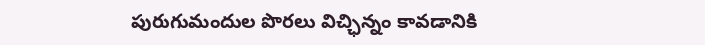పురుగుమందుల పొరలు విచ్ఛిన్నం కావడానికి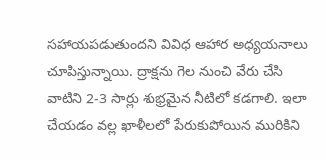సహాయపడుతుందని వివిధ ఆహార అధ్యయనాలు చూపిస్తున్నాయి. ద్రాక్షను గెల నుంచి వేరు చేసి వాటిని 2-3 సార్లు శుభ్రమైన నీటిలో కడగాలి. ఇలా చేయడం వల్ల ఖాళీలలో పేరుకుపోయిన మురికిని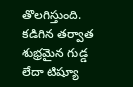తొలగిస్తుంది. కడిగిన తర్వాత శుభ్రమైన గుడ్డ లేదా టిష్యూ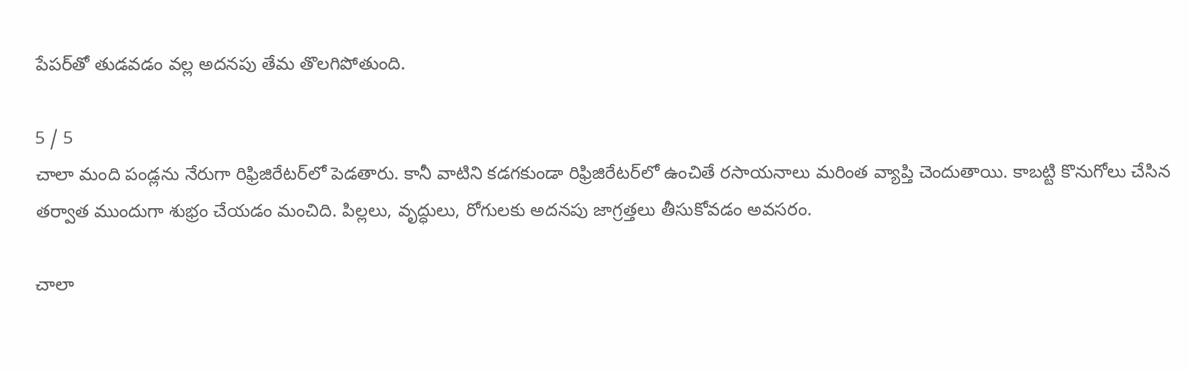పేపర్‌తో తుడవడం వల్ల అదనపు తేమ తొలగిపోతుంది.

5 / 5
చాలా మంది పండ్లను నేరుగా రిఫ్రిజిరేటర్‌లో పెడతారు. కానీ వాటిని కడగకుండా రిఫ్రిజిరేటర్‌లో ఉంచితే రసాయనాలు మరింత వ్యాప్తి చెందుతాయి. కాబట్టి కొనుగోలు చేసిన తర్వాత ముందుగా శుభ్రం చేయడం మంచిది. పిల్లలు, వృద్ధులు, రోగులకు అదనపు జాగ్రత్తలు తీసుకోవడం అవసరం.

చాలా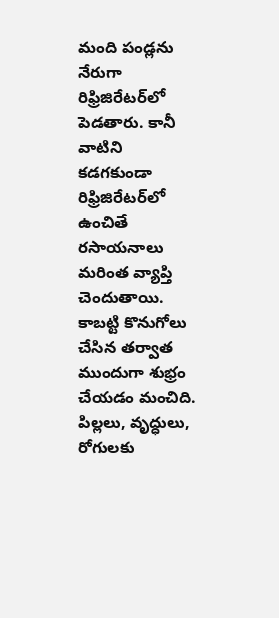మంది పండ్లను నేరుగా రిఫ్రిజిరేటర్‌లో పెడతారు. కానీ వాటిని కడగకుండా రిఫ్రిజిరేటర్‌లో ఉంచితే రసాయనాలు మరింత వ్యాప్తి చెందుతాయి. కాబట్టి కొనుగోలు చేసిన తర్వాత ముందుగా శుభ్రం చేయడం మంచిది. పిల్లలు, వృద్ధులు, రోగులకు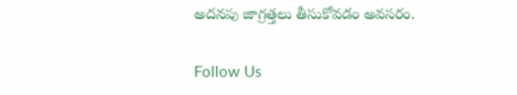అదనపు జాగ్రత్తలు తీసుకోవడం అవసరం.

Follow Us